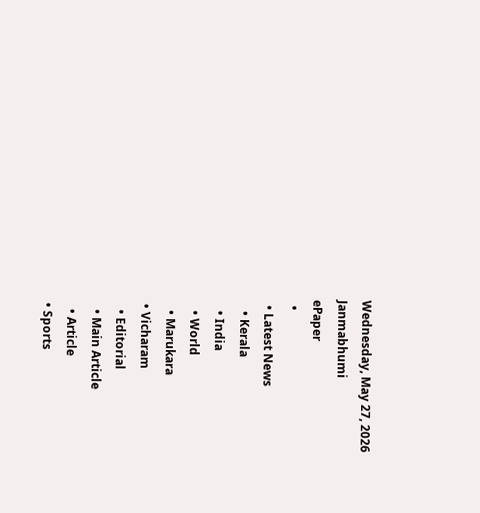Wednesday, May 27, 2026
Janmabhumi
ePaper
  •
  • Latest News
    • Kerala
    • India
    • World
    • Marukara
  • Vicharam
    • Editorial
    • Main Article
    • Article
  • Sports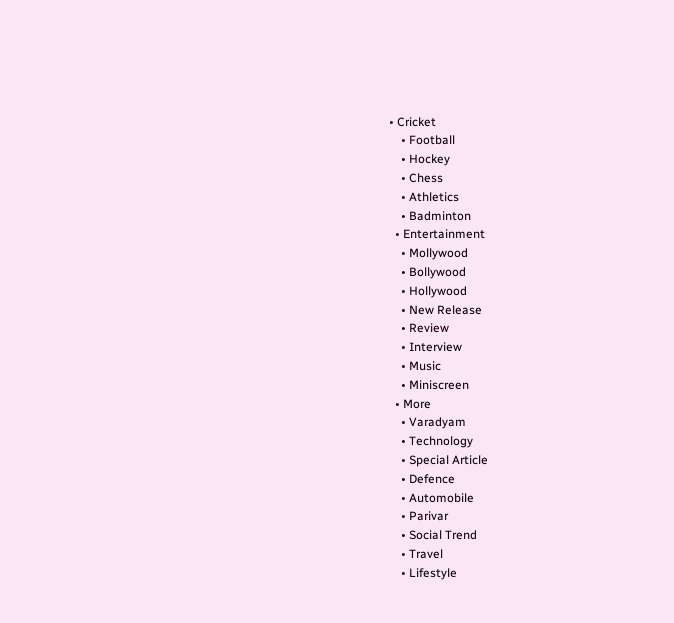• Cricket
    • Football
    • Hockey
    • Chess
    • Athletics
    • Badminton
  • Entertainment
    • Mollywood
    • Bollywood
    • Hollywood
    • New Release
    • Review
    • Interview
    • Music
    • Miniscreen
  • More
    • Varadyam
    • Technology
    • Special Article
    • Defence
    • Automobile
    • Parivar
    • Social Trend
    • Travel
    • Lifestyle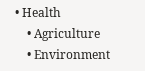• Health
    • Agriculture
    • Environment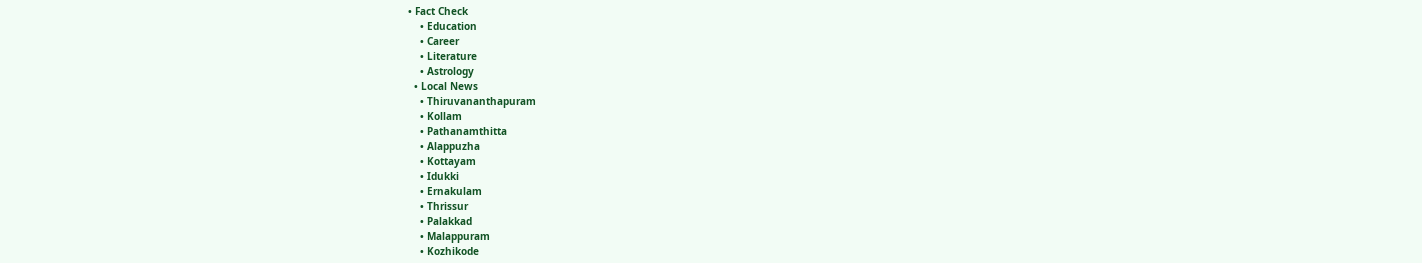• Fact Check
    • Education
    • Career
    • Literature
    • Astrology
  • Local News
    • Thiruvananthapuram
    • Kollam
    • Pathanamthitta
    • Alappuzha
    • Kottayam
    • Idukki
    • Ernakulam
    • Thrissur
    • Palakkad
    • Malappuram
    • Kozhikode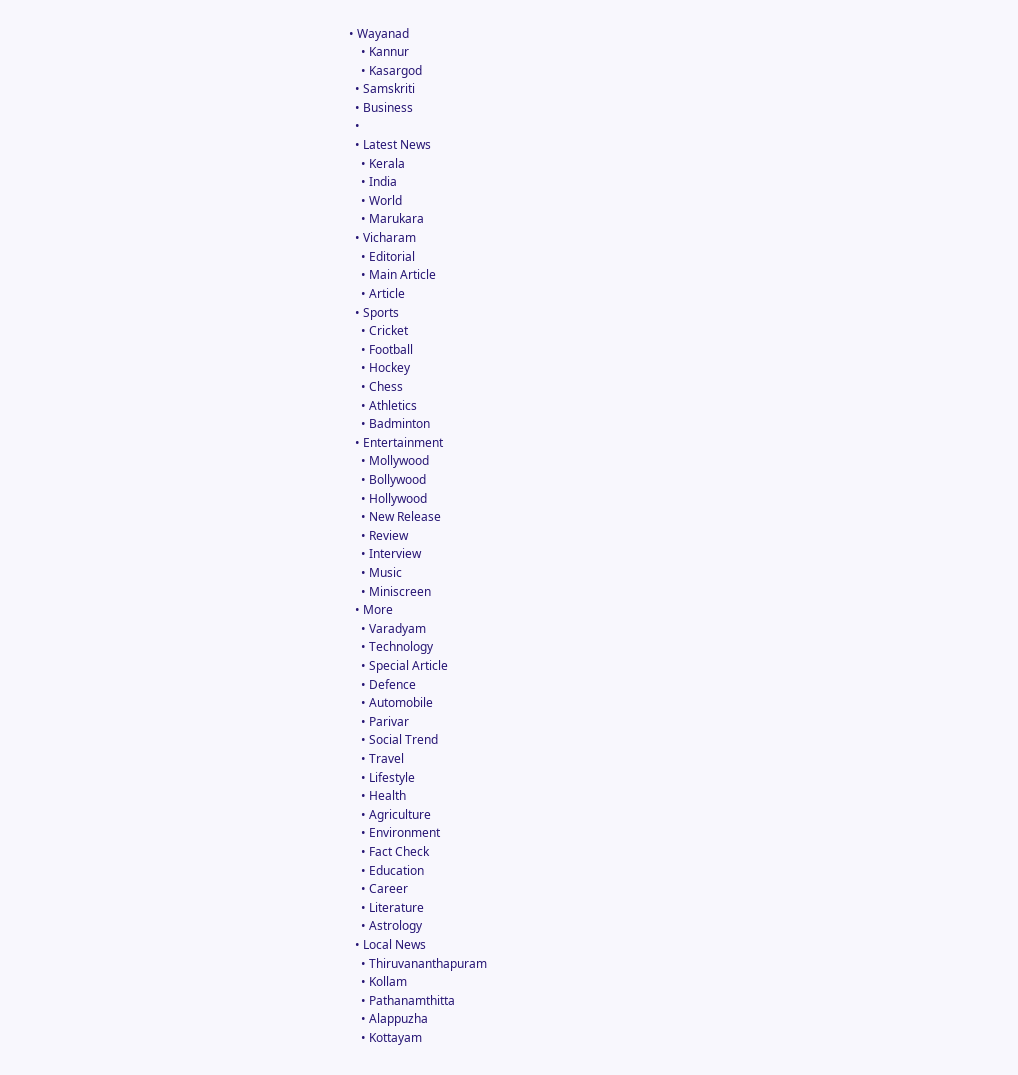• Wayanad
    • Kannur
    • Kasargod
  • Samskriti
  • Business
  •
  • Latest News
    • Kerala
    • India
    • World
    • Marukara
  • Vicharam
    • Editorial
    • Main Article
    • Article
  • Sports
    • Cricket
    • Football
    • Hockey
    • Chess
    • Athletics
    • Badminton
  • Entertainment
    • Mollywood
    • Bollywood
    • Hollywood
    • New Release
    • Review
    • Interview
    • Music
    • Miniscreen
  • More
    • Varadyam
    • Technology
    • Special Article
    • Defence
    • Automobile
    • Parivar
    • Social Trend
    • Travel
    • Lifestyle
    • Health
    • Agriculture
    • Environment
    • Fact Check
    • Education
    • Career
    • Literature
    • Astrology
  • Local News
    • Thiruvananthapuram
    • Kollam
    • Pathanamthitta
    • Alappuzha
    • Kottayam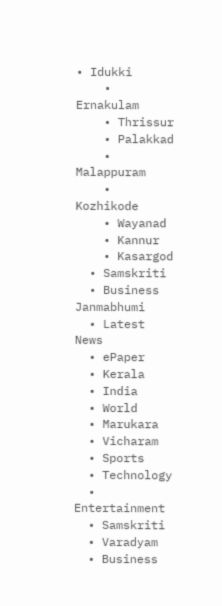• Idukki
    • Ernakulam
    • Thrissur
    • Palakkad
    • Malappuram
    • Kozhikode
    • Wayanad
    • Kannur
    • Kasargod
  • Samskriti
  • Business
Janmabhumi
  • Latest News
  • ePaper
  • Kerala
  • India
  • World
  • Marukara
  • Vicharam
  • Sports
  • Technology
  • Entertainment
  • Samskriti
  • Varadyam
  • Business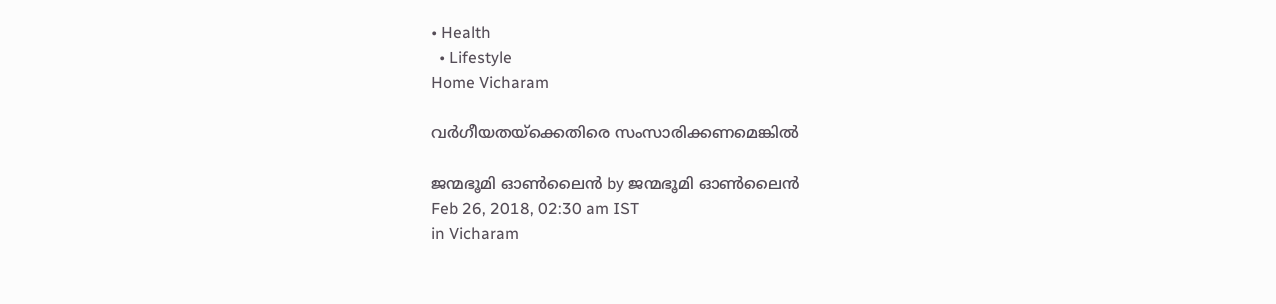• Health
  • Lifestyle
Home Vicharam

വര്‍ഗീയതയ്‌ക്കെതിരെ സംസാരിക്കണമെങ്കില്‍

ജന്മഭൂമി ഓണ്‍ലൈന്‍ by ജന്മഭൂമി ഓണ്‍ലൈന്‍
Feb 26, 2018, 02:30 am IST
in Vicharam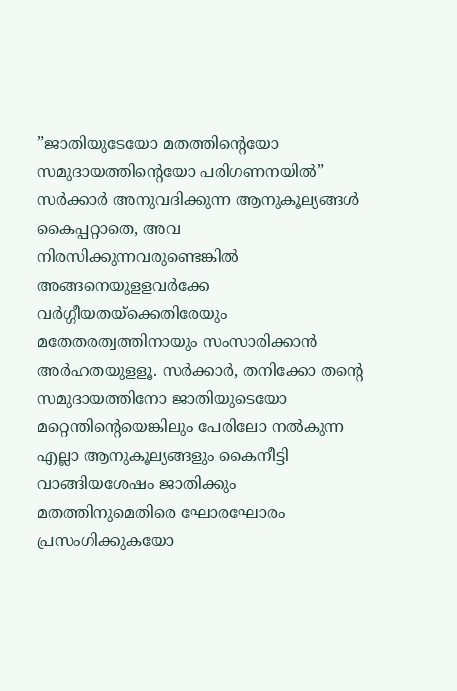”ജാതിയുടേയോ മതത്തിന്റെയോ സമുദായത്തിന്റെയോ പരിഗണനയില്‍” സര്‍ക്കാര്‍ അനുവദിക്കുന്ന ആനുകൂല്യങ്ങള്‍ കൈപ്പറ്റാതെ, അവ നിരസിക്കുന്നവരുണ്ടെങ്കില്‍ അങ്ങനെയുളളവര്‍ക്കേ വര്‍ഗ്ഗീയതയ്‌ക്കെതിരേയും മതേതരത്വത്തിനായും സംസാരിക്കാന്‍ അര്‍ഹതയുളളൂ. സര്‍ക്കാര്‍, തനിക്കോ തന്റെ സമുദായത്തിനോ ജാതിയുടെയോ മറ്റെന്തിന്റെയെങ്കിലും പേരിലോ നല്‍കുന്ന എല്ലാ ആനുകൂല്യങ്ങളും കൈനീട്ടി വാങ്ങിയശേഷം ജാതിക്കും മതത്തിനുമെതിരെ ഘോരഘോരം പ്രസംഗിക്കുകയോ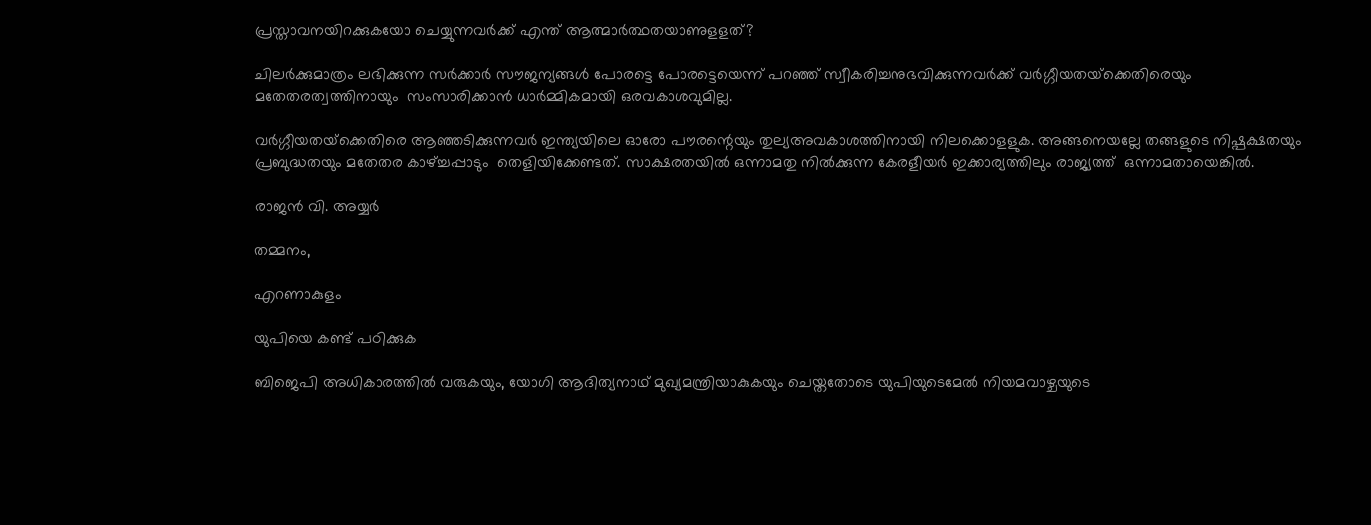പ്രസ്താവനയിറക്കുകയോ ചെയ്യുന്നവര്‍ക്ക് എന്ത് ആത്മാര്‍ത്ഥതയാണുളളത്?

ചിലര്‍ക്കുമാത്രം ലഭിക്കുന്ന സര്‍ക്കാര്‍ സൗജന്യങ്ങള്‍ പോരട്ടെ പോരട്ടെയെന്ന് പറഞ്ഞ് സ്വീകരിച്ചനുഭവിക്കുന്നവര്‍ക്ക് വര്‍ഗ്ഗീയതയ്‌ക്കെതിരെയും മതേതരത്വത്തിനായും  സംസാരിക്കാന്‍ ധാര്‍മ്മികമായി ഒരവകാശവുമില്ല.

വര്‍ഗ്ഗീയതയ്‌ക്കെതിരെ ആഞ്ഞടിക്കുന്നവര്‍ ഇന്ത്യയിലെ ഓരോ പൗരന്റെയും തുല്യഅവകാശത്തിനായി നിലക്കൊളളുക. അങ്ങനെയല്ലേ തങ്ങളുടെ നിഷ്പക്ഷതയും പ്രബുദ്ധതയും മതേതര കാഴ്‌ച്ചപ്പാടും  തെളിയിക്കേണ്ടത്. സാക്ഷരതയില്‍ ഒന്നാമതു നില്‍ക്കുന്ന കേരളീയര്‍ ഇക്കാര്യത്തിലും രാജ്യത്ത്  ഒന്നാമതായെങ്കില്‍.

രാജന്‍ വി. അയ്യര്‍

തമ്മനം,

എറണാകുളം

യുപിയെ കണ്ട് പഠിക്കുക

ബിജെപി അധികാരത്തില്‍ വരുകയും, യോഗി ആദിത്യനാഥ് മുഖ്യമന്ത്രിയാകുകയും ചെയ്തതോടെ യുപിയുടെമേല്‍ നിയമവാഴ്ചയുടെ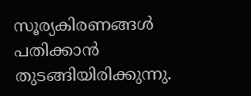സൂര്യകിരണങ്ങള്‍ പതിക്കാന്‍ തുടങ്ങിയിരിക്കുന്നു.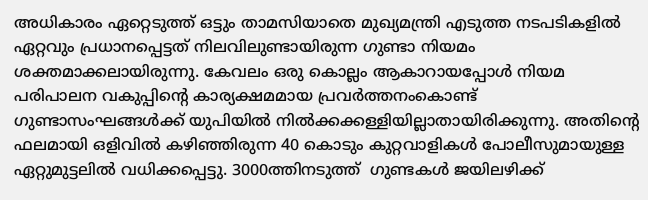അധികാരം ഏറ്റെടുത്ത് ഒട്ടും താമസിയാതെ മുഖ്യമന്ത്രി എടുത്ത നടപടികളില്‍ ഏറ്റവും പ്രധാനപ്പെട്ടത് നിലവിലുണ്ടായിരുന്ന ഗുണ്ടാ നിയമം ശക്തമാക്കലായിരുന്നു. കേവലം ഒരു കൊല്ലം ആകാറായപ്പോള്‍ നിയമ പരിപാലന വകുപ്പിന്റെ കാര്യക്ഷമമായ പ്രവര്‍ത്തനംകൊണ്ട് ഗുണ്ടാസംഘങ്ങള്‍ക്ക് യുപിയില്‍ നില്‍ക്കക്കള്ളിയില്ലാതായിരിക്കുന്നു. അതിന്റെ ഫലമായി ഒളിവില്‍ കഴിഞ്ഞിരുന്ന 40 കൊടും കുറ്റവാളികള്‍ പോലീസുമായുള്ള ഏറ്റുമുട്ടലില്‍ വധിക്കപ്പെട്ടു. 3000ത്തിനടുത്ത്  ഗുണ്ടകള്‍ ജയിലഴിക്ക്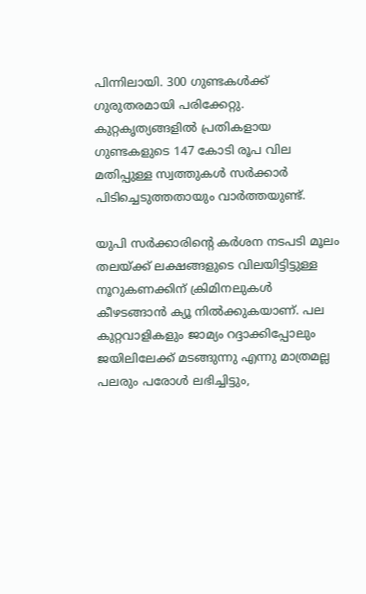പിന്നിലായി. 300 ഗുണ്ടകള്‍ക്ക് ഗുരുതരമായി പരിക്കേറ്റു. കുറ്റകൃത്യങ്ങളില്‍ പ്രതികളായ ഗുണ്ടകളുടെ 147 കോടി രൂപ വില മതിപ്പുള്ള സ്വത്തുകള്‍ സര്‍ക്കാര്‍ പിടിച്ചെടുത്തതായും വാര്‍ത്തയുണ്ട്.

യുപി സര്‍ക്കാരിന്റെ കര്‍ശന നടപടി മൂലം തലയ്‌ക്ക് ലക്ഷങ്ങളുടെ വിലയിട്ടിട്ടുള്ള നൂറുകണക്കിന് ക്രിമിനലുകള്‍ കീഴടങ്ങാന്‍ ക്യൂ നില്‍ക്കുകയാണ്. പല കുറ്റവാളികളും ജാമ്യം റദ്ദാക്കിപ്പോലും ജയിലിലേക്ക് മടങ്ങുന്നു എന്നു മാത്രമല്ല പലരും പരോള്‍ ലഭിച്ചിട്ടും,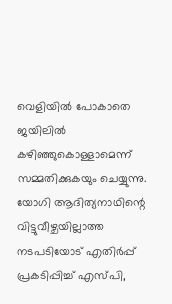വെളിയില്‍ പോകാതെ ജയിലില്‍ കഴിഞ്ഞുകൊള്ളാമെന്ന് സമ്മതിക്കുകയും ചെയ്യുന്നു. യോഗി ആദിത്യനാഥിന്റെ വിട്ടുവീഴ്ചയില്ലാത്ത നടപടിയോട് എതിര്‍പ്പ് പ്രകടിപ്പിച്ച് എസ്പി,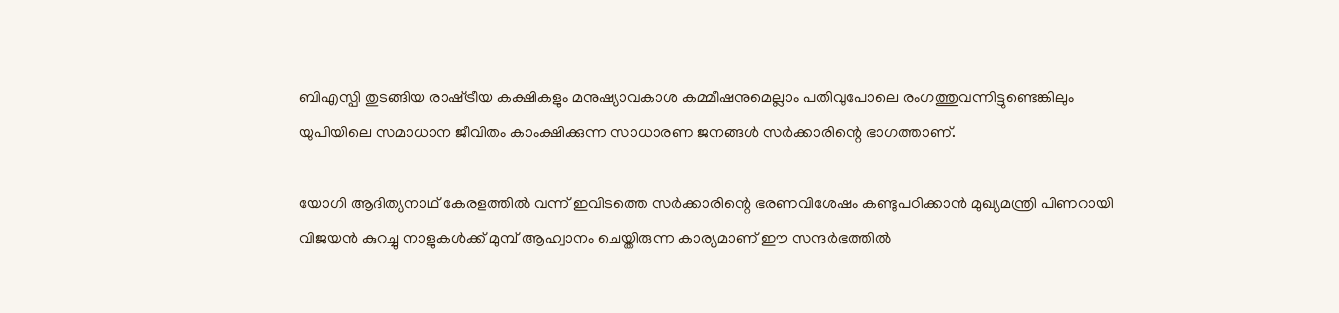ബിഎസ്പി തുടങ്ങിയ രാഷ്‌ട്രീയ കക്ഷികളും മനുഷ്യാവകാശ കമ്മീഷനുമെല്ലാം പതിവുപോലെ രംഗത്തുവന്നിട്ടുണ്ടെങ്കിലും യുപിയിലെ സമാധാന ജീവിതം കാംക്ഷിക്കുന്ന സാധാരണ ജനങ്ങള്‍ സര്‍ക്കാരിന്റെ ഭാഗത്താണ്.

യോഗി ആദിത്യനാഥ് കേരളത്തില്‍ വന്ന് ഇവിടത്തെ സര്‍ക്കാരിന്റെ ഭരണവിശേഷം കണ്ടുപഠിക്കാന്‍ മുഖ്യമന്ത്രി പിണറായി വിജയന്‍ കുറച്ചു നാളുകള്‍ക്ക് മുമ്പ് ആഹ്വാനം ചെയ്തിരുന്ന കാര്യമാണ് ഈ സന്ദര്‍ഭത്തില്‍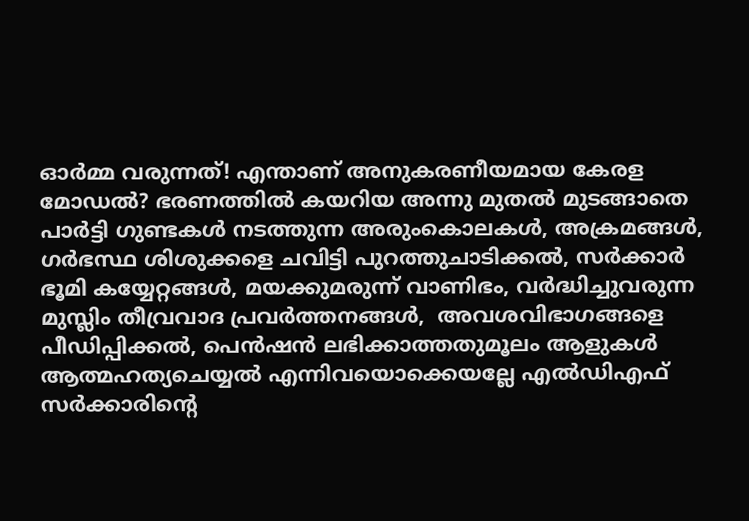ഓര്‍മ്മ വരുന്നത്! എന്താണ് അനുകരണീയമായ കേരള മോഡല്‍? ഭരണത്തില്‍ കയറിയ അന്നു മുതല്‍ മുടങ്ങാതെ പാര്‍ട്ടി ഗുണ്ടകള്‍ നടത്തുന്ന അരുംകൊലകള്‍, അക്രമങ്ങള്‍, ഗര്‍ഭസ്ഥ ശിശുക്കളെ ചവിട്ടി പുറത്തുചാടിക്കല്‍, സര്‍ക്കാര്‍ ഭൂമി കയ്യേറ്റങ്ങള്‍, മയക്കുമരുന്ന് വാണിഭം, വര്‍ദ്ധിച്ചുവരുന്ന മുസ്ലിം തീവ്രവാദ പ്രവര്‍ത്തനങ്ങള്‍,  അവശവിഭാഗങ്ങളെ പീഡിപ്പിക്കല്‍, പെന്‍ഷന്‍ ലഭിക്കാത്തതുമൂലം ആളുകള്‍ ആത്മഹത്യചെയ്യല്‍ എന്നിവയൊക്കെയല്ലേ എല്‍ഡിഎഫ് സര്‍ക്കാരിന്റെ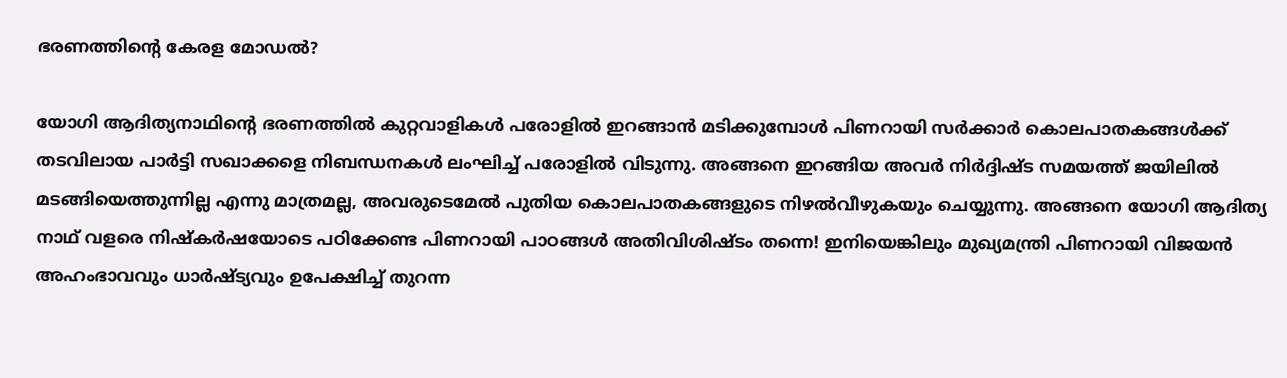ഭരണത്തിന്റെ കേരള മോഡല്‍?

യോഗി ആദിത്യനാഥിന്റെ ഭരണത്തില്‍ കുറ്റവാളികള്‍ പരോളില്‍ ഇറങ്ങാന്‍ മടിക്കുമ്പോള്‍ പിണറായി സര്‍ക്കാര്‍ കൊലപാതകങ്ങള്‍ക്ക് തടവിലായ പാര്‍ട്ടി സഖാക്കളെ നിബന്ധനകള്‍ ലംഘിച്ച് പരോളില്‍ വിടുന്നു. അങ്ങനെ ഇറങ്ങിയ അവര്‍ നിര്‍ദ്ദിഷ്ട സമയത്ത് ജയിലില്‍ മടങ്ങിയെത്തുന്നില്ല എന്നു മാത്രമല്ല, അവരുടെമേല്‍ പുതിയ കൊലപാതകങ്ങളുടെ നിഴല്‍വീഴുകയും ചെയ്യുന്നു. അങ്ങനെ യോഗി ആദിത്യ നാഥ് വളരെ നിഷ്‌കര്‍ഷയോടെ പഠിക്കേണ്ട പിണറായി പാഠങ്ങള്‍ അതിവിശിഷ്ടം തന്നെ! ഇനിയെങ്കിലും മുഖ്യമന്ത്രി പിണറായി വിജയന്‍ അഹംഭാവവും ധാര്‍ഷ്ട്യവും ഉപേക്ഷിച്ച് തുറന്ന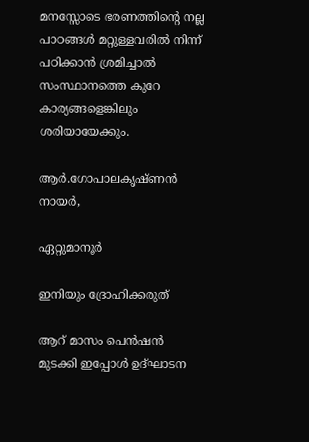മനസ്സോടെ ഭരണത്തിന്റെ നല്ല പാഠങ്ങള്‍ മറ്റുള്ളവരില്‍ നിന്ന് പഠിക്കാന്‍ ശ്രമിച്ചാല്‍ സംസ്ഥാനത്തെ കുറേ കാര്യങ്ങളെങ്കിലും ശരിയായേക്കും.

ആര്‍.ഗോപാലകൃഷ്ണന്‍ നായര്‍,

ഏറ്റുമാനൂര്‍

ഇനിയും ദ്രോഹിക്കരുത്

ആറ് മാസം പെന്‍ഷന്‍ മുടക്കി ഇപ്പോള്‍ ഉദ്ഘാടന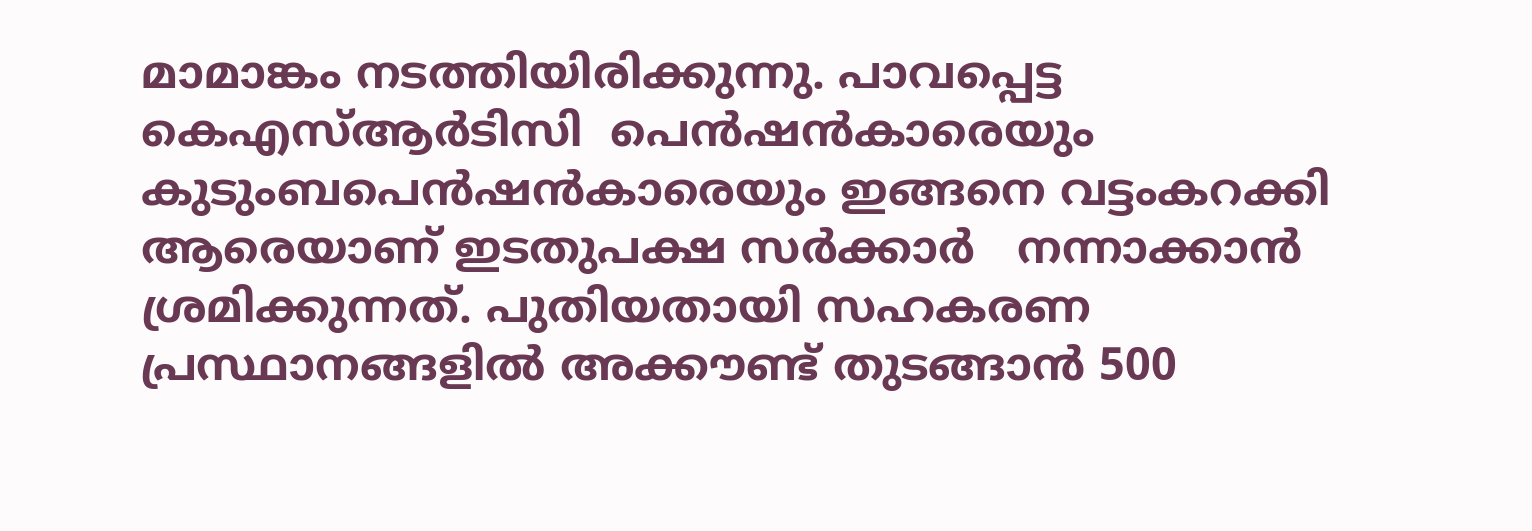മാമാങ്കം നടത്തിയിരിക്കുന്നു. പാവപ്പെട്ട കെഎസ്ആര്‍ടിസി  പെന്‍ഷന്‍കാരെയും കുടുംബപെന്‍ഷന്‍കാരെയും ഇങ്ങനെ വട്ടംകറക്കി ആരെയാണ് ഇടതുപക്ഷ സര്‍ക്കാര്‍   നന്നാക്കാന്‍ ശ്രമിക്കുന്നത്. പുതിയതായി സഹകരണ പ്രസ്ഥാനങ്ങളില്‍ അക്കൗണ്ട് തുടങ്ങാന്‍ 500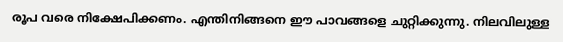രൂപ വരെ നിക്ഷേപിക്കണം. എന്തിനിങ്ങനെ ഈ പാവങ്ങളെ ചുറ്റിക്കുന്നു. നിലവിലുള്ള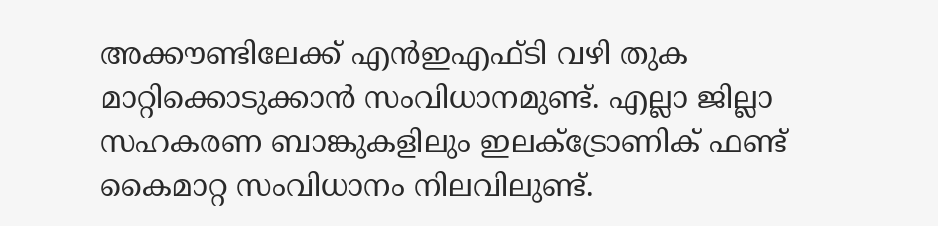അക്കൗണ്ടിലേക്ക് എന്‍ഇഎഫ്ടി വഴി തുക മാറ്റിക്കൊടുക്കാന്‍ സംവിധാനമുണ്ട്. എല്ലാ ജില്ലാ സഹകരണ ബാങ്കുകളിലും ഇലക്‌ട്രോണിക് ഫണ്ട് കൈമാറ്റ സംവിധാനം നിലവിലുണ്ട്.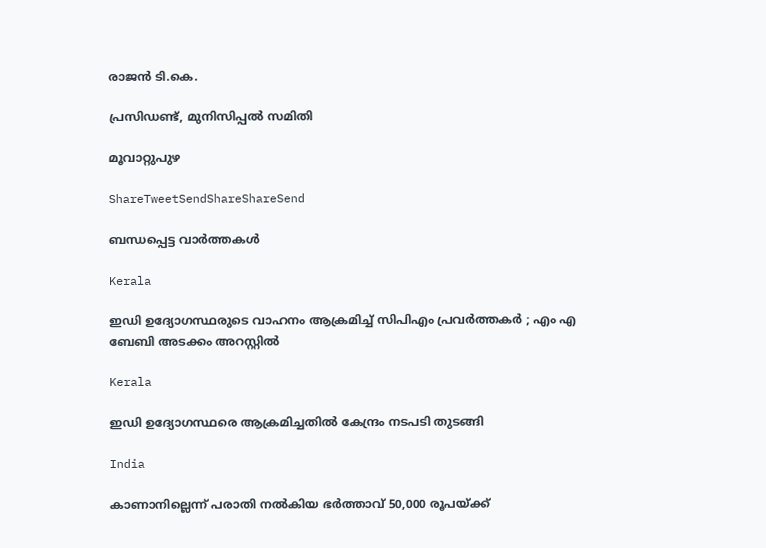രാജന്‍ ടി.കെ.

പ്രസിഡണ്ട്, മുനിസിപ്പല്‍ സമിതി

മൂവാറ്റുപുഴ

ShareTweetSendShareShareSend

ബന്ധപ്പെട്ട വാര്‍ത്തകള്‍

Kerala

ഇഡി ഉദ്യോഗസ്ഥരുടെ വാഹനം ആക്രമിച്ച് സിപിഎം പ്രവർത്തകർ ; എം എ ബേബി അടക്കം അറസ്റ്റിൽ

Kerala

ഇഡി ഉദ്യോഗസ്ഥരെ ആക്രമിച്ചതിൽ കേന്ദ്രം നടപടി തുടങ്ങി

India

കാണാനില്ലെന്ന് പരാതി നൽകിയ ഭർത്താവ് 50,000 രൂപയ്‌ക്ക്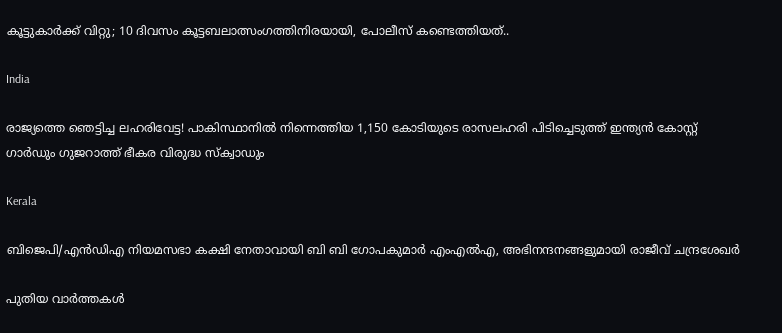കൂട്ടുകാർക്ക് വിറ്റു; 10 ദിവസം കൂട്ടബലാത്സംഗത്തിനിരയായി, പോലീസ് കണ്ടെത്തിയത്..

India

രാജ്യത്തെ ഞെട്ടിച്ച ലഹരിവേട്ട! പാകിസ്ഥാനിൽ നിന്നെത്തിയ 1,150 കോടിയുടെ രാസലഹരി പിടിച്ചെടുത്ത് ഇന്ത്യൻ കോസ്റ്റ് ഗാർഡും ഗുജറാത്ത് ഭീകര വിരുദ്ധ സ്‌ക്വാഡും

Kerala

ബിജെപി/എൻഡിഎ നിയമസഭാ കക്ഷി നേതാവായി ബി ബി ഗോപകുമാർ എംഎൽഎ, അഭിനന്ദനങ്ങളുമായി രാജീവ് ചന്ദ്രശേഖർ

പുതിയ വാര്‍ത്തകള്‍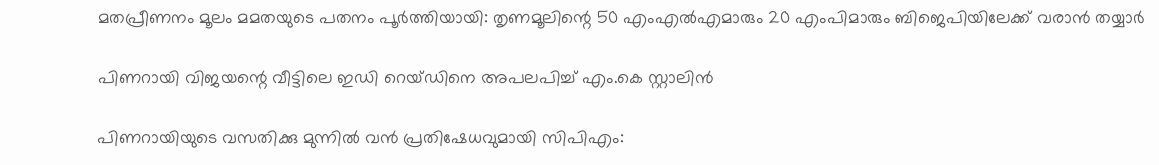മതപ്രീണനം മൂലം മമതയുടെ പതനം പൂർത്തിയായി: തൃണമൂലിന്റെ 50 എംഎൽഎമാരും 20 എംപിമാരും ബിജെപിയിലേക്ക് വരാൻ തയ്യാർ

പിണറായി വിജയന്റെ വീട്ടിലെ ഇഡി റെയ്ഡിനെ അപലപിച്ച് എം.കെ സ്റ്റാലിൻ

പിണറായിയുടെ വസതിക്കു മുന്നിൽ വൻ പ്രതിഷേധവുമായി സിപിഎം: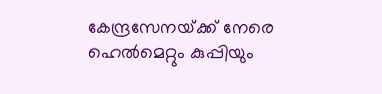കേന്ദ്രസേനയ്‌ക്ക് നേരെ ഹെൽമെറ്റും കുപ്പിയും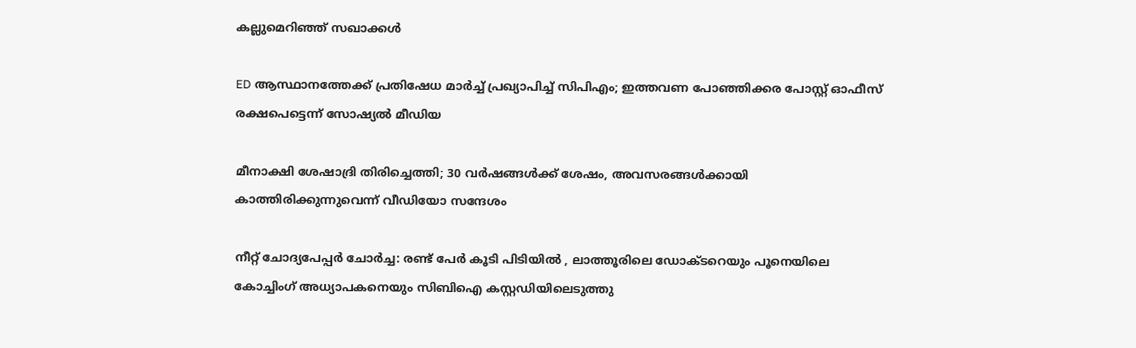കല്ലുമെറിഞ്ഞ് സഖാക്കൾ

ED ആസ്ഥാനത്തേക്ക് പ്രതിഷേധ മാർച്ച് പ്രഖ്യാപിച്ച് സിപിഎം; ഇത്തവണ പോഞ്ഞിക്കര പോസ്റ്റ് ഓഫീസ് രക്ഷപെട്ടെന്ന് സോഷ്യൽ മീഡിയ

മീനാക്ഷി ശേഷാദ്രി തിരിച്ചെത്തി; 30 വർഷങ്ങൾക്ക് ശേഷം, അവസരങ്ങൾക്കായി കാത്തിരിക്കുന്നുവെന്ന് വീഡിയോ സന്ദേശം

നീറ്റ് ചോദ്യപേപ്പർ ചോർച്ച: രണ്ട് പേർ കൂടി പിടിയിൽ , ലാത്തൂരിലെ ഡോക്ടറെയും പൂനെയിലെ കോച്ചിംഗ് അധ്യാപകനെയും സിബിഐ കസ്റ്റഡിയിലെടുത്തു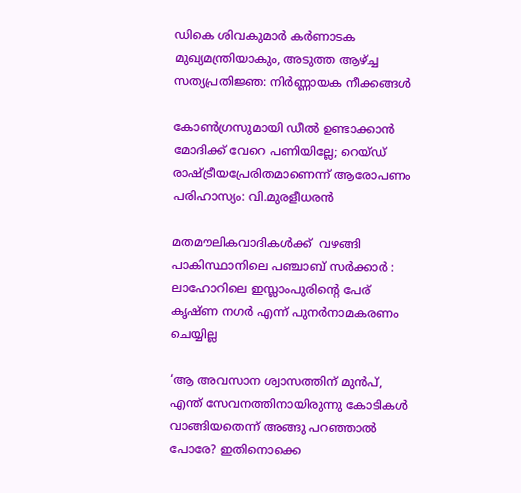ഡികെ ശിവകുമാർ കർണാടക മുഖ്യമന്ത്രിയാകും, അടുത്ത ആഴ്‌ച്ച സത്യപ്രതിജ്ഞ: നിർണ്ണായക നീക്കങ്ങൾ

കോൺഗ്രസുമായി ഡീൽ ഉണ്ടാക്കാൻ മോദിക്ക് വേറെ പണിയില്ലേ; റെയ്ഡ് രാഷ്‌ട്രീയപ്രേരിതമാണെന്ന് ആരോപണം പരിഹാസ്യം: വി.മുരളീധരൻ

മതമൗലികവാദികൾക്ക്  വഴങ്ങി പാകിസ്ഥാനിലെ പഞ്ചാബ് സർക്കാർ : ലാഹോറിലെ ഇസ്ലാംപുരിന്റെ പേര് കൃഷ്ണ നഗർ എന്ന് പുനർനാമകരണം ചെയ്യില്ല

‘ആ അവസാന ശ്വാസത്തിന് മുൻപ്, എന്ത് സേവനത്തിനായിരുന്നു കോടികൾ വാങ്ങിയതെന്ന് അങ്ങു പറഞ്ഞാൽ പോരേ? ഇതിനൊക്കെ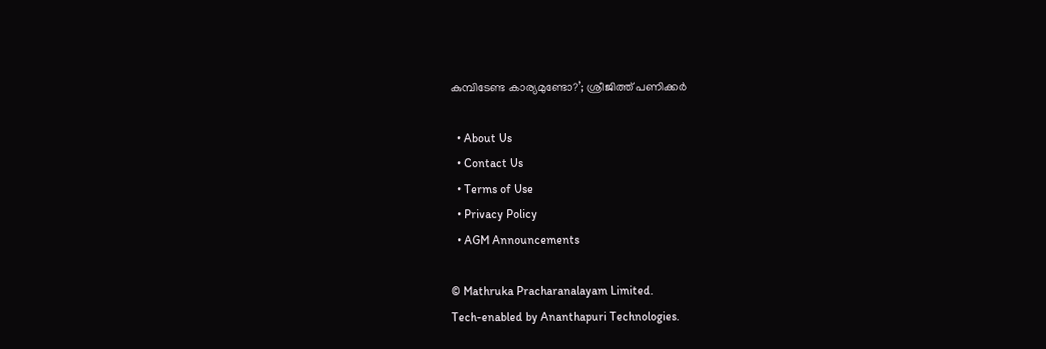കുമ്പിടേണ്ട കാര്യമുണ്ടോ?’; ശ്രീജിത്ത് പണിക്കർ

  • About Us
  • Contact Us
  • Terms of Use
  • Privacy Policy
  • AGM Announcements

© Mathruka Pracharanalayam Limited.
Tech-enabled by Ananthapuri Technologies.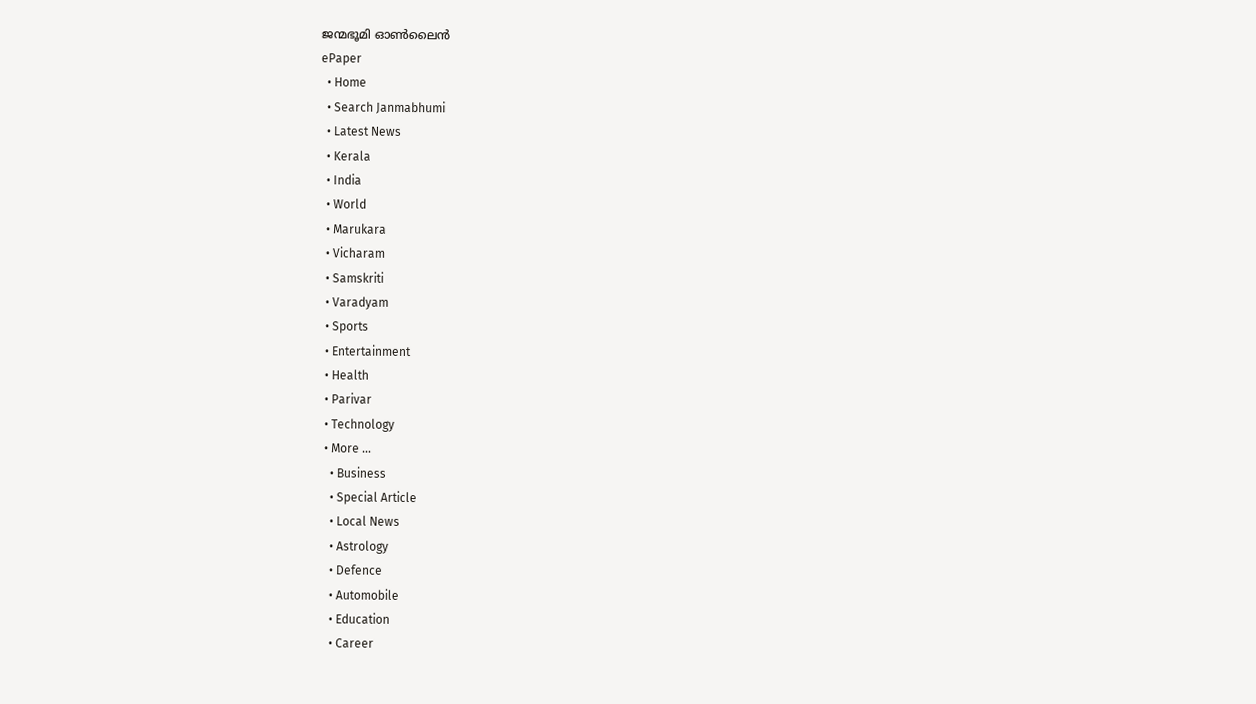ജന്മഭൂമി ഓണ്‍ലൈന്‍
ePaper
  • Home
  • Search Janmabhumi
  • Latest News
  • Kerala
  • India
  • World
  • Marukara
  • Vicharam
  • Samskriti
  • Varadyam
  • Sports
  • Entertainment
  • Health
  • Parivar
  • Technology
  • More …
    • Business
    • Special Article
    • Local News
    • Astrology
    • Defence
    • Automobile
    • Education
    • Career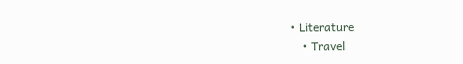• Literature
    • Travel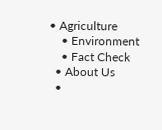• Agriculture
    • Environment
    • Fact Check
  • About Us
  •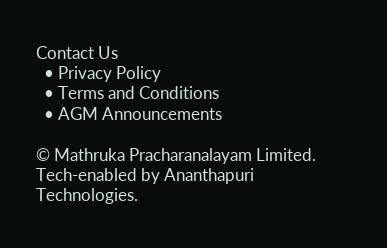Contact Us
  • Privacy Policy
  • Terms and Conditions
  • AGM Announcements

© Mathruka Pracharanalayam Limited.
Tech-enabled by Ananthapuri Technologies.